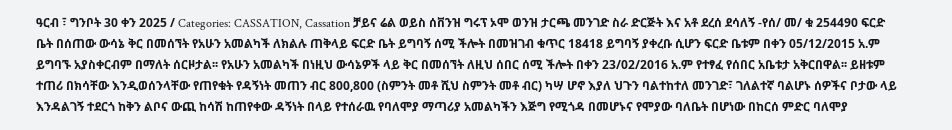ዓርብ ፣ ግንቦት 30 ቀን 2025 / Categories: CASSATION, Cassation ቻይና ሬል ወይስ ሰቨንዝ ግሩፕ ኦሞ ወንዝ ታርጫ መንገድ ስራ ድርጅት እና አቶ ደረሰ ደሳለኝ -የሰ/ መ/ ቁ 254490 ፍርድ ቤት በሰጠው ውሳኔ ቅር በመሰኘት የአሁን አመልካች ለክልሉ ጠቅላይ ፍርድ ቤት ይግባኝ ሰሚ ችሎት በመዝገብ ቁጥር 18418 ይግባኝ ያቀረቡ ሲሆን ፍርድ ቤቱም በቀን 05/12/2015 አ.ም ይግባኙ አያስቀርብም በማለት ሰርዞታል፡፡ የአሁን አመልካች በነዚህ ውሳኔዎች ላይ ቅር በመሰኘት ለዚህ ሰበር ሰሚ ችሎት በቀን 23/02/2016 አ.ም የተፃፈ የሰበር አቤቱታ አቅርበዋል፡፡ ይዘቱም ተጠሪ በክሳቸው እንዲወሰንላቸው የጠየቁት የዳኝነት መጠን ብር 800,800 (ስምንት መቶ ሺህ ስምንት መቶ ብር) ካሣ ሆኖ እያለ ህጉን ባልተከተለ መንገድ፣ ገለልተኛ ባልሆኑ ሰዎችና ቦታው ላይ እንዳልገኝ ተደርጎ ከቅን ልቦና ውጪ ከሳሽ ከጠየቀው ዳኝነት በላይ የተሰራዉ የባለሞያ ማጣሪያ አመልካችን እጅግ የሚጎዳ በመሆኑና የሞያው ባለቤት በሆነው በከርሰ ምድር ባለሞያ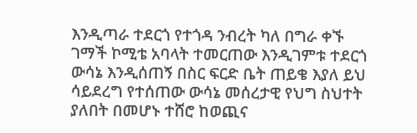እንዲጣራ ተደርጎ የተጎዳ ንብረት ካለ በግራ ቀኙ ገማች ኮሚቴ አባላት ተመርጠው እንዲገምቱ ተደርጎ ውሳኔ እንዲሰጠኝ በስር ፍርድ ቤት ጠይቄ እያለ ይህ ሳይደረግ የተሰጠው ውሳኔ መሰረታዊ የህግ ስህተት ያለበት በመሆኑ ተሸሮ ከወጪና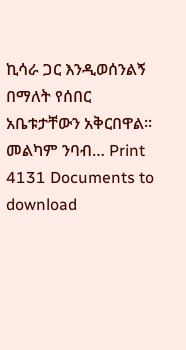ኪሳራ ጋር እንዲወሰንልኝ በማለት የሰበር አቤቱታቸውን አቅርበዋል፡፡ መልካም ንባብ… Print 4131 Documents to download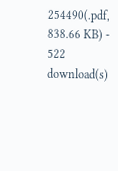254490(.pdf, 838.66 KB) - 522 download(s)